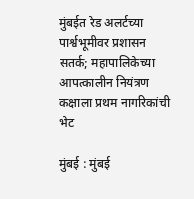मुंबईत रेड अलर्टच्या पार्श्वभूमीवर प्रशासन सतर्क; महापालिकेच्या आपत्कालीन नियंत्रण कक्षाला प्रथम नागरिकांची भेट

मुंबई : मुंबई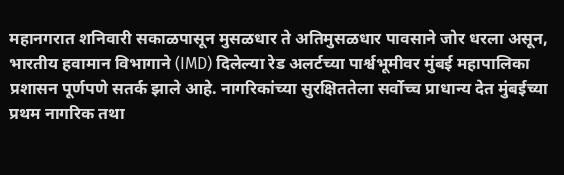महानगरात शनिवारी सकाळपासून मुसळधार ते अतिमुसळधार पावसाने जोर धरला असून, भारतीय हवामान विभागाने (IMD) दिलेल्या रेड अलर्टच्या पार्श्वभूमीवर मुंबई महापालिका प्रशासन पूर्णपणे सतर्क झाले आहे. नागरिकांच्या सुरक्षिततेला सर्वोच्च प्राधान्य देत मुंबईच्या प्रथम नागरिक तथा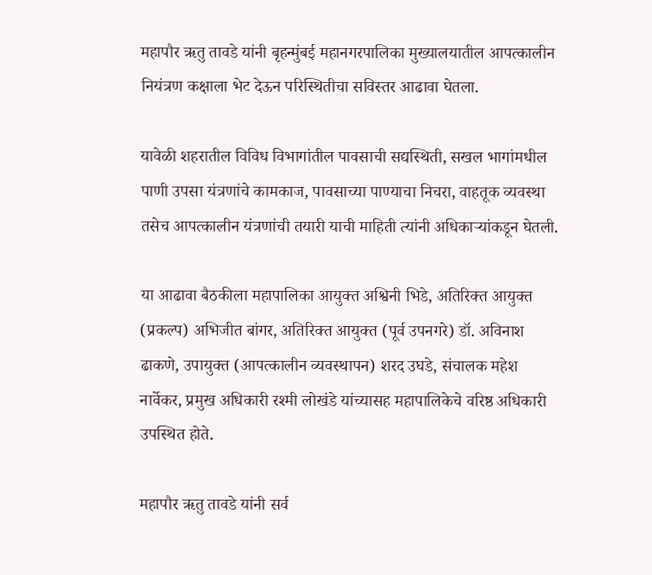महापौर ऋतु तावडे यांनी बृहन्मुंबई महानगरपालिका मुख्यालयातील आपत्कालीन नियंत्रण कक्षाला भेट देऊन परिस्थितीचा सविस्तर आढावा घेतला.

यावेळी शहरातील विविध विभागांतील पावसाची सद्यस्थिती, सखल भागांमधील पाणी उपसा यंत्रणांचे कामकाज, पावसाच्या पाण्याचा निचरा, वाहतूक व्यवस्था तसेच आपत्कालीन यंत्रणांची तयारी याची माहिती त्यांनी अधिकाऱ्यांकडून घेतली.

या आढावा बैठकीला महापालिका आयुक्त अश्विनी भिडे, अतिरिक्त आयुक्त (प्रकल्प) अभिजीत बांगर, अतिरिक्त आयुक्त (पूर्व उपनगरे) डॉ. अविनाश ढाकणे, उपायुक्त (आपत्कालीन व्यवस्थापन) शरद उघडे, संचालक महेश नार्वेकर, प्रमुख अधिकारी रश्मी लोखंडे यांच्यासह महापालिकेचे वरिष्ठ अधिकारी उपस्थित होते.

महापौर ऋतु तावडे यांनी सर्व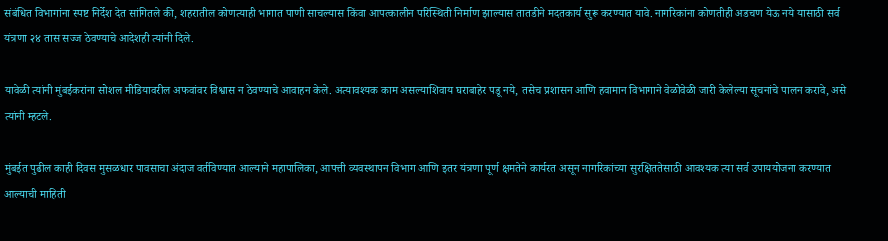संबंधित विभागांना स्पष्ट निर्देश देत सांगितले की, शहरातील कोणत्याही भागात पाणी साचल्यास किंवा आपत्कालीन परिस्थिती निर्माण झाल्यास तातडीने मदतकार्य सुरू करण्यात यावे. नागरिकांना कोणतीही अडचण येऊ नये यासाठी सर्व यंत्रणा २४ तास सज्ज ठेवण्याचे आदेशही त्यांनी दिले.

यावेळी त्यांनी मुंबईकरांना सोशल मीडियावरील अफवांवर विश्वास न ठेवण्याचे आवाहन केले. अत्यावश्यक काम असल्याशिवाय घराबाहेर पडू नये, तसेच प्रशासन आणि हवामान विभागाने वेळोवेळी जारी केलेल्या सूचनांचे पालन करावे, असे त्यांनी म्हटले.

मुंबईत पुढील काही दिवस मुसळधार पावसाचा अंदाज वर्तविण्यात आल्याने महापालिका, आपत्ती व्यवस्थापन विभाग आणि इतर यंत्रणा पूर्ण क्षमतेने कार्यरत असून नागरिकांच्या सुरक्षिततेसाठी आवश्यक त्या सर्व उपाययोजना करण्यात आल्याची माहिती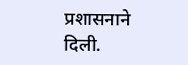प्रशासनाने दिली.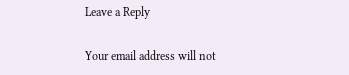Leave a Reply

Your email address will not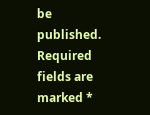be published. Required fields are marked *